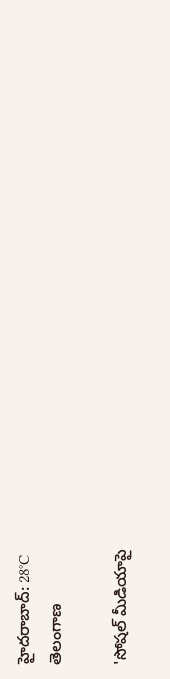హైదరాబాద్: 28°C
తెలంగాణ

'సోషల్ మీడియాపై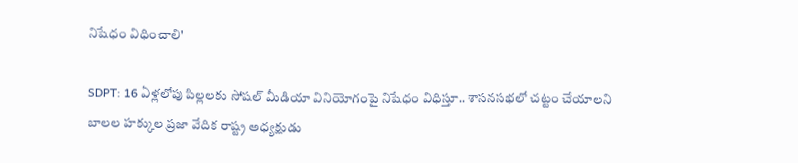నిషేధం విధించాలి'

SDPT: 16 ఏళ్లలోపు పిల్లలకు సోషల్ మీడియా వినియోగంపై నిషేధం విధిస్తూ.. శాసనసభలో చట్టం చేయాలని బాలల హక్కుల ప్రజా వేదిక రాష్ట్ర అధ్యక్షుడు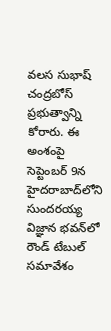వలస సుభాష్ చంద్రబోస్ ప్రభుత్వాన్ని కోరారు. ఈ అంశంపై సెప్టెంబర్ 9న హైదరాబాద్‌లోని సుందరయ్య విజ్ఞాన భవన్‌లో రౌండ్ టేబుల్ సమావేశం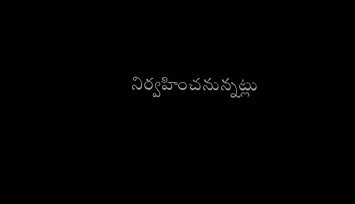నిర్వహించనున్నట్లు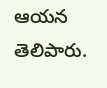ఆయన తెలిపారు.